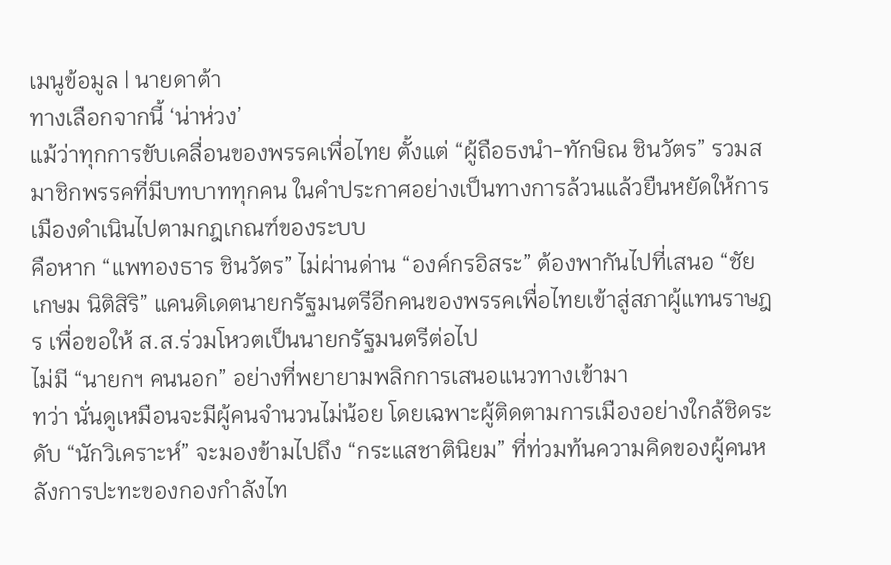เมนูข้อมูล | นายดาต้า
ทางเลือกจากนี้ ‘น่าห่วง’
แม้ว่าทุกการขับเคลื่อนของพรรคเพื่อไทย ตั้งแต่ “ผู้ถือธงนำ-ทักษิณ ชินวัตร” รวมสมาชิกพรรคที่มีบทบาททุกคน ในคำประกาศอย่างเป็นทางการล้วนแล้วยืนหยัดให้การเมืองดำเนินไปตามกฎเกณฑ์ของระบบ
คือหาก “แพทองธาร ชินวัตร” ไม่ผ่านด่าน “องค์กรอิสระ” ต้องพากันไปที่เสนอ “ชัยเกษม นิติสิริ” แคนดิเดตนายกรัฐมนตรีอีกคนของพรรคเพื่อไทยเข้าสู่สภาผู้แทนราษฎร เพื่อขอให้ ส.ส.ร่วมโหวตเป็นนายกรัฐมนตรีต่อไป
ไม่มี “นายกฯ คนนอก” อย่างที่พยายามพลิกการเสนอแนวทางเข้ามา
ทว่า นั่นดูเหมือนจะมีผู้คนจำนวนไม่น้อย โดยเฉพาะผู้ติดตามการเมืองอย่างใกล้ชิดระดับ “นักวิเคราะห์” จะมองข้ามไปถึง “กระแสชาตินิยม” ที่ท่วมท้นความคิดของผู้คนหลังการปะทะของกองกำลังไท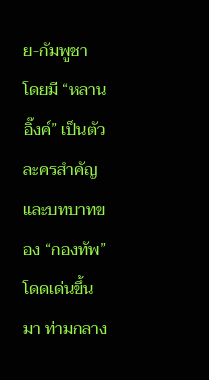ย-กัมพูชา โดยมี “หลานอิ๊งค์” เป็นตัวละครสำคัญ และบทบาทของ “กองทัพ” โดดเด่นขึ้นมา ท่ามกลาง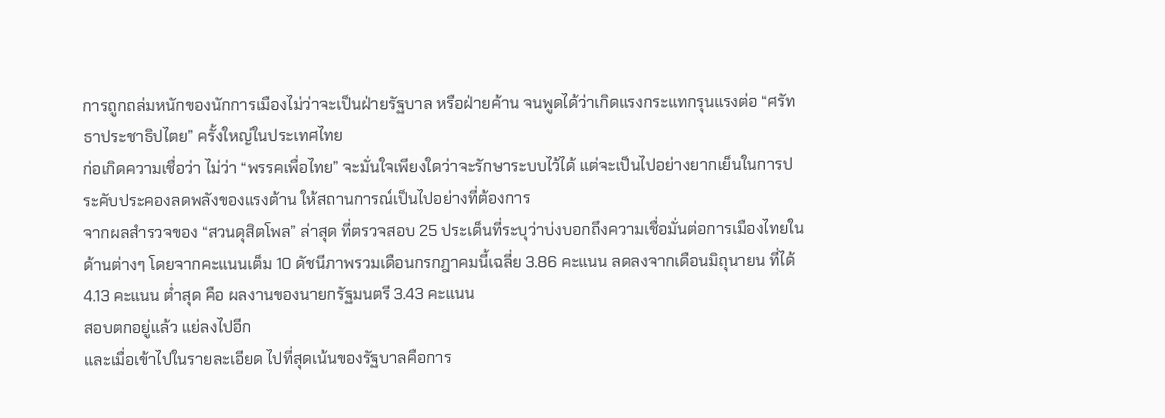การถูกถล่มหนักของนักการเมืองไม่ว่าจะเป็นฝ่ายรัฐบาล หรือฝ่ายค้าน จนพูดได้ว่าเกิดแรงกระแทกรุนแรงต่อ “ศรัทธาประชาธิปไตย” ครั้งใหญ่ในประเทศไทย
ก่อเกิดความเชื่อว่า ไม่ว่า “พรรคเพื่อไทย” จะมั่นใจเพียงใดว่าจะรักษาระบบไว้ได้ แต่จะเป็นไปอย่างยากเย็นในการประคับประคองลดพลังของแรงต้าน ให้สถานการณ์เป็นไปอย่างที่ต้องการ
จากผลสำรวจของ “สวนดุสิตโพล” ล่าสุด ที่ตรวจสอบ 25 ประเด็นที่ระบุว่าบ่งบอกถึงความเชื่อมั่นต่อการเมืองไทยในด้านต่างๆ โดยจากคะแนนเต็ม 10 ดัชนีภาพรวมเดือนกรกฎาคมนี้เฉลี่ย 3.86 คะแนน ลดลงจากเดือนมิถุนายน ที่ได้ 4.13 คะแนน ต่ำสุด คือ ผลงานของนายกรัฐมนตรี 3.43 คะแนน
สอบตกอยู่แล้ว แย่ลงไปอีก
และเมื่อเข้าไปในรายละเอียด ไปที่สุดเน้นของรัฐบาลคือการ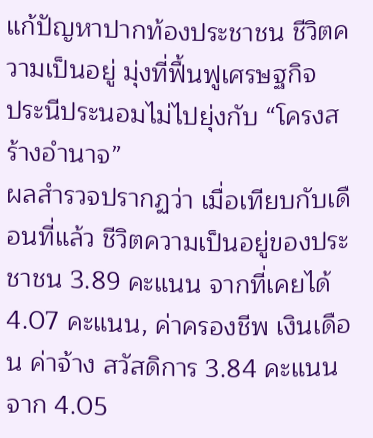แก้ปัญหาปากท้องประชาชน ชีวิตความเป็นอยู่ มุ่งที่ฟื้นฟูเศรษฐกิจ
ประนีประนอมไม่ไปยุ่งกับ “โครงสร้างอำนาจ”
ผลสำรวจปรากฏว่า เมื่อเทียบกับเดือนที่แล้ว ชีวิตความเป็นอยู่ของประชาชน 3.89 คะแนน จากที่เคยได้ 4.07 คะแนน, ค่าครองชีพ เงินเดือน ค่าจ้าง สวัสดิการ 3.84 คะแนน จาก 4.05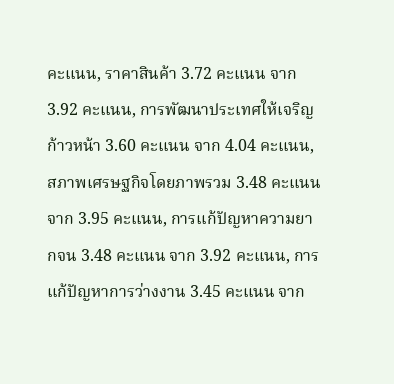คะแนน, ราคาสินค้า 3.72 คะแนน จาก 3.92 คะแนน, การพัฒนาประเทศให้เจริญก้าวหน้า 3.60 คะแนน จาก 4.04 คะแนน, สภาพเศรษฐกิจโดยภาพรวม 3.48 คะแนน จาก 3.95 คะแนน, การแก้ปัญหาความยากจน 3.48 คะแนน จาก 3.92 คะแนน, การแก้ปัญหาการว่างงาน 3.45 คะแนน จาก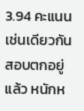3.94 คะแนน
เช่นเดียวกัน สอบตกอยู่แล้ว หนักห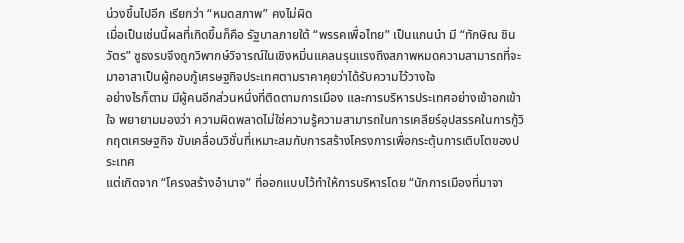น่วงขึ้นไปอีก เรียกว่า “หมดสภาพ” คงไม่ผิด
เมื่อเป็นเช่นนี้ผลที่เกิดขึ้นก็คือ รัฐบาลภายใต้ “พรรคเพื่อไทย” เป็นแกนนำ มี “ทักษิณ ชินวัตร” ชูธงรบจึงถูกวิพากษ์วิจารณ์ในเชิงหมิ่นแคลนรุนแรงถึงสภาพหมดความสามารถที่จะมาอาสาเป็นผู้กอบกู้เศรษฐกิจประเทศตามราคาคุยว่าได้รับความไว้วางใจ
อย่างไรก็ตาม มีผู้คนอีกส่วนหนึ่งที่ติดตามการเมือง และการบริหารประเทศอย่างเข้าอกเข้าใจ พยายามมองว่า ความผิดพลาดไม่ใช่ความรู้ความสามารถในการเคลียร์อุปสรรคในการกู้วิกฤตเศรษฐกิจ ขับเคลื่อนวิชั่นที่เหมาะสมกับการสร้างโครงการเพื่อกระตุ้นการเติบโตของประเทศ
แต่เกิดจาก “โครงสร้างอำนาจ” ที่ออกแบบไว้ทำให้การบริหารโดย “นักการเมืองที่มาจา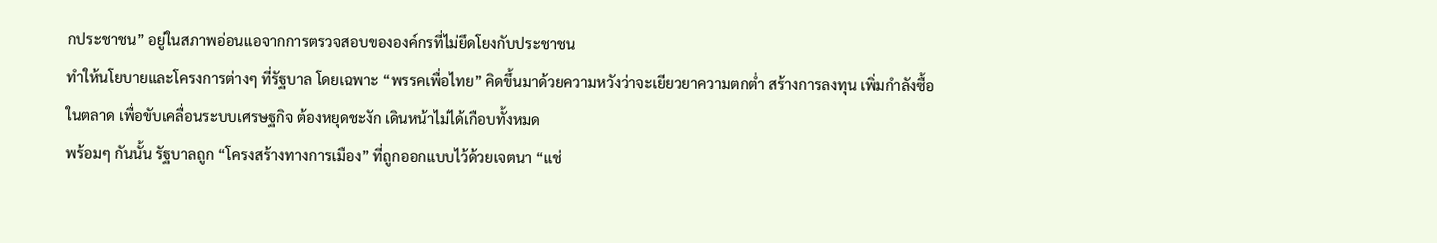กประชาชน” อยู่ในสภาพอ่อนแอจากการตรวจสอบขององค์กรที่ไม่ยึดโยงกับประชาชน
ทำให้นโยบายและโครงการต่างๆ ที่รัฐบาล โดยเฉพาะ “พรรคเพื่อไทย” คิดขึ้นมาด้วยความหวังว่าจะเยียวยาความตกต่ำ สร้างการลงทุน เพิ่มกำลังซื้อในตลาด เพื่อขับเคลื่อนระบบเศรษฐกิจ ต้องหยุดชะงัก เดินหน้าไม่ได้เกือบทั้งหมด
พร้อมๆ กันนั้น รัฐบาลถูก “โครงสร้างทางการเมือง” ที่ถูกออกแบบไว้ด้วยเจตนา “แช่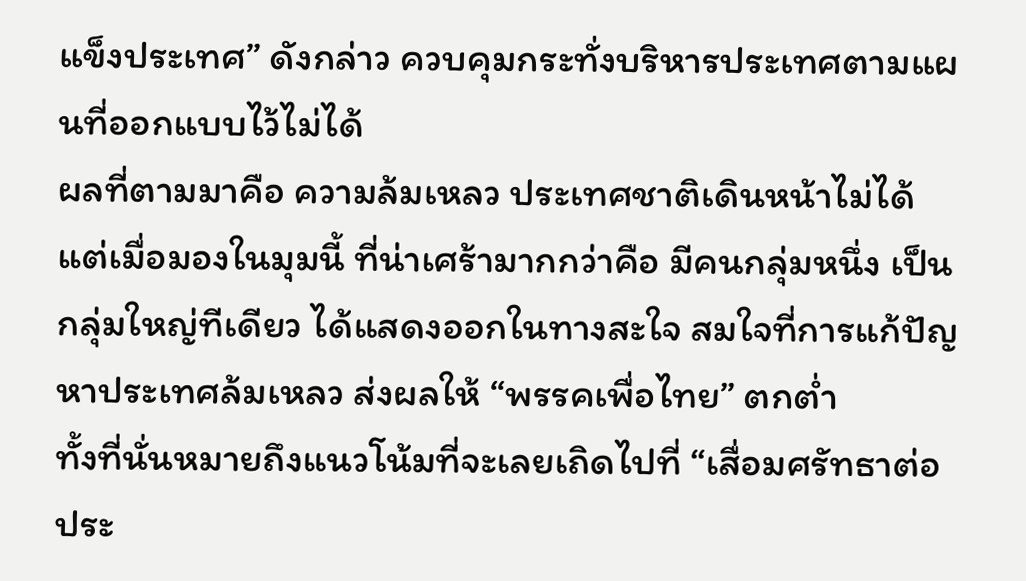แข็งประเทศ” ดังกล่าว ควบคุมกระทั่งบริหารประเทศตามแผนที่ออกแบบไว้ไม่ได้
ผลที่ตามมาคือ ความล้มเหลว ประเทศชาติเดินหน้าไม่ได้
แต่เมื่อมองในมุมนี้ ที่น่าเศร้ามากกว่าคือ มีคนกลุ่มหนึ่ง เป็นกลุ่มใหญ่ทีเดียว ได้แสดงออกในทางสะใจ สมใจที่การแก้ปัญหาประเทศล้มเหลว ส่งผลให้ “พรรคเพื่อไทย” ตกต่ำ
ทั้งที่นั่นหมายถึงแนวโน้มที่จะเลยเถิดไปที่ “เสื่อมศรัทธาต่อประ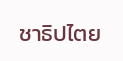ชาธิปไตย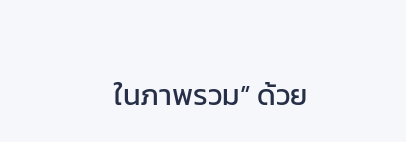ในภาพรวม” ด้วย